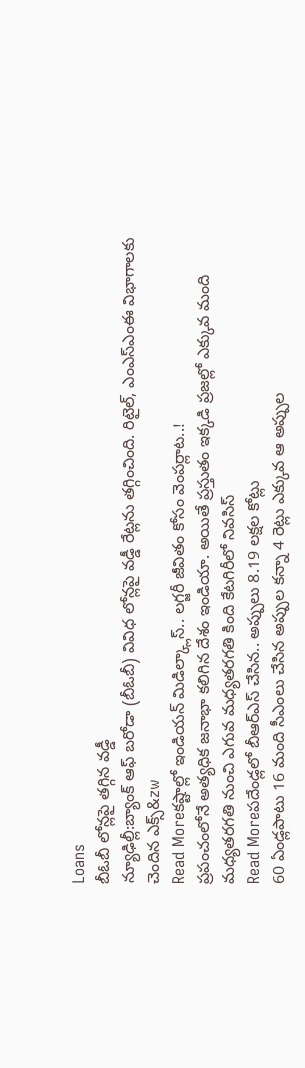Loans
బీఓబీ లోన్లపై తగ్గిన వడ్డీ
న్యూఢిల్లీ:బ్యాంక్ ఆఫ్ బరోడా (బీఓబీ) వివిధ లోన్లపై వడ్డీ రేట్లను తగ్గించింది. రిటైల్, ఎంఎస్ఎంఈ విభాగాలకు చెందిన ఎక్స్&zw
Read Moreకష్టాల్లో ఇండియన్ మిడిల్క్లాస్.. లగ్జరీ జీవితం కోసం వెంపర్లాట..!
ప్రపంచంలోనే అత్యధిక జనాభా కలిగిన దేశం ఇండియా. అయితే ప్రస్తుతం ఇక్కడి ప్రజల్లో ఎక్కువ మంది మధ్యతరగతి నుంచి ఎగువ మధ్యతరగతి కింది కేటగిరీలో నివసిస్
Read Moreపదేండ్లలో బీఆర్ఎస్ చేసిన.. అప్పులు 8.19 లక్షల కోట్లు
60 ఏండ్లపాటు 16 మంది సీఎంలు చేసిన అప్పుల కన్నా 4 రెట్లు ఎక్కువ ఆ అప్పుల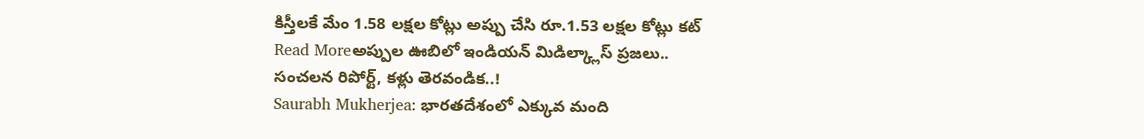కిస్తీలకే మేం 1.58 లక్షల కోట్లు అప్పు చేసి రూ.1.53 లక్షల కోట్లు కట్
Read Moreఅప్పుల ఊబిలో ఇండియన్ మిడిల్క్లాస్ ప్రజలు.. సంచలన రిపోర్ట్, కళ్లు తెరవండిక..!
Saurabh Mukherjea: భారతదేశంలో ఎక్కువ మంది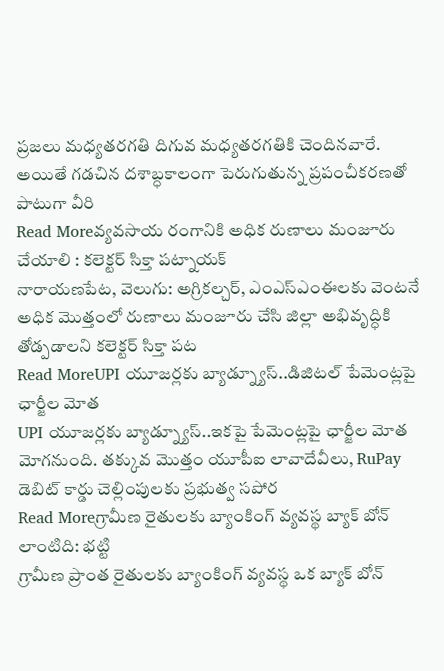ప్రజలు మధ్యతరగతి దిగువ మధ్యతరగతికి చెందినవారే. అయితే గడచిన దశాబ్ధకాలంగా పెరుగుతున్న ప్రపంచీకరణతో పాటుగా వీరి
Read Moreవ్యవసాయ రంగానికి అధిక రుణాలు మంజూరు చేయాలి : కలెక్టర్ సిక్తా పట్నాయక్
నారాయణపేట, వెలుగు: అగ్రికల్చర్, ఎంఎస్ఎంఈలకు వెంటనే అధిక మొత్తంలో రుణాలు మంజూరు చేసి జిల్లా అభివృద్ధికి తోడ్పడాలని కలెక్టర్ సిక్తా పట
Read MoreUPI యూజర్లకు బ్యాడ్న్యూస్..డిజిటల్ పేమెంట్లపై ఛార్జీల మోత
UPI యూజర్లకు బ్యాడ్న్యూస్..ఇకపై పేమెంట్లపై ఛార్జీల మోత మోగనుంది. తక్కువ మొత్తం యూపీఐ లావాదేవీలు, RuPay డెబిట్ కార్డు చెల్లింపులకు ప్రభుత్వ సపోర
Read Moreగ్రామీణ రైతులకు బ్యాంకింగ్ వ్యవస్థ బ్యాక్ బోన్ లాంటిది: భట్టి
గ్రామీణ ప్రాంత రైతులకు బ్యాంకింగ్ వ్యవస్థ ఒక బ్యాక్ బోన్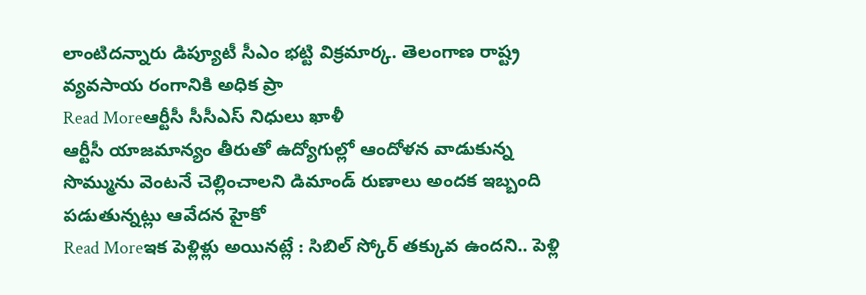లాంటిదన్నారు డిప్యూటీ సీఎం భట్టి విక్రమార్క. తెలంగాణ రాష్ట్ర వ్యవసాయ రంగానికి అధిక ప్రా
Read Moreఆర్టీసీ సీసీఎస్ నిధులు ఖాళీ
ఆర్టీసీ యాజమాన్యం తీరుతో ఉద్యోగుల్లో ఆందోళన వాడుకున్న సొమ్మును వెంటనే చెల్లించాలని డిమాండ్ రుణాలు అందక ఇబ్బంది పడుతున్నట్లు ఆవేదన హైకో
Read Moreఇక పెళ్లిళ్లు అయినట్లే : సిబిల్ స్కోర్ తక్కువ ఉందని.. పెళ్లి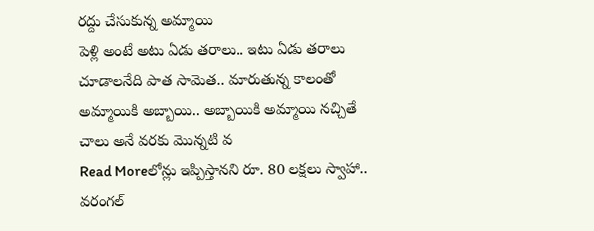రద్దు చేసుకున్న అమ్మాయి
పెళ్లి అంటే అటు ఏడు తరాలు.. ఇటు ఏడు తరాలు చూడాలనేది పాత సామెత.. మారుతున్న కాలంతో అమ్మాయికి అబ్బాయి.. అబ్బాయికి అమ్మాయి నచ్చితే చాలు అనే వరకు మొన్నటి వ
Read Moreలోన్లు ఇప్పిస్తానని రూ. 80 లక్షలు స్వాహా.. వరంగల్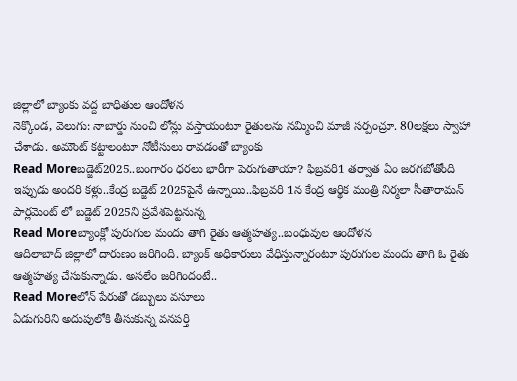జిల్లాలో బ్యాంకు వద్ద బాధితుల ఆందోళన
నెక్కొండ, వెలుగు: నాబార్డు నుంచి లోన్లు వస్తాయంటూ రైతులను నమ్మించి మాజీ సర్పంచ్రూ. 80లక్షలు స్వాహా చేశాడు. అమౌంట్ కట్టాలంటూ నోటీసులు రావడంతో బ్యాంకు
Read Moreబడ్జెట్2025..బంగారం ధరలు భారీగా పెరుగుతాయా? ఫిబ్రవరి1 తర్వాత ఏం జరగబోతోంది
ఇప్పుడు అందరి కళ్లు..కేంద్ర బడ్జెట్ 2025పైనే ఉన్నాయి..ఫిబ్రవరి 1న కేంద్ర ఆర్థిక మంత్రి నిర్మలా సీతారామన్ పార్లమెంట్ లో బడ్జెట్ 2025ని ప్రవేశపెట్టనున్న
Read Moreబ్యాంక్లో పురుగుల మందు తాగి రైతు ఆత్మహత్య..బంధువుల ఆందోళన
ఆదిలాబాద్ జిల్లాలో దారుణం జరిగింది. బ్యాంక్ అధికారులు వేధిస్తున్నారంటూ పురుగుల మందు తాగి ఓ రైతు ఆత్మహత్య చేసుకున్నాడు. అసలేం జరిగిందంటే..
Read Moreలోన్ పేరుతో డబ్బులు వసూలు
ఏడుగురిని అదుపులోకి తీసుకున్న వనపర్తి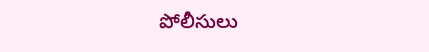పోలీసులు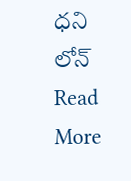ధని లోన్
Read More